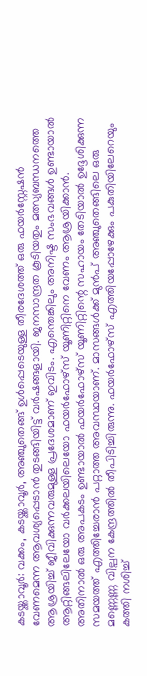കടയ്ക്കാവൂർ: വക്കം, കടയ്ക്കാവൂർ, അഞ്ചുതെങ്ങ് ഉൾപ്പെടെയുള്ള തീരദേശത്ത് ഒരു ഫയർസ്റ്റേഷൻ വേണമെന്ന ആവശ്യപ്പെടാൻ തുടങ്ങിയിട്ട് വർഷങ്ങളായി. ജനസാന്ദ്രത കൂടിയതും മത്സ്യബന്ധനത്തെ ആശ്രയിച്ച് ജീവിക്കുന്നവരുമുള്ള പ്രദേശമാണ് ഇവിടം. എന്തെങ്കിലും അനിഷ്ട സംഭവങ്ങൾ ഉണ്ടായാൽ ആറ്റിങ്ങലിലേയോ വർക്കലയിലെയോ ഫയർഫോഴ്സ് യൂണിറ്റിനെ വേണം ആശ്രയിക്കാൻ. അതിനാൽ ഒരു അപകടം ഉണ്ടായാൽ ഫയർഫോഴ്സ് യൂണിറ്റിന്റെ സഹായം തേടിയാൽ ഉദ്ദേശിക്കുന്ന സമയത്ത് എത്തിച്ചേരാൻ പറ്റാത്ത അവസ്ഥയാണ്. മാസങ്ങൾക്ക് മുൻപ് അഞ്ചുതെങ്ങിലെ ഒരു മണ്ണെണ്ണ വില്പന കേന്ദ്രത്തിൽ തീപിടിച്ചിരുന്നു. ഫയർഫോഴ്സ് എത്തിയപ്പോഴേക്കും പകുതിയിലേറെയും കത്തി നശിച്ച്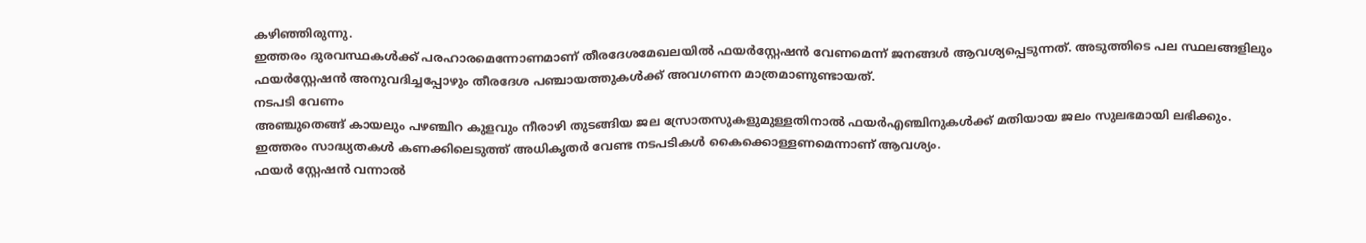കഴിഞ്ഞിരുന്നു.
ഇത്തരം ദുരവസ്ഥകൾക്ക് പരഹാരമെന്നോണമാണ് തീരദേശമേഖലയിൽ ഫയർസ്റ്റേഷൻ വേണമെന്ന് ജനങ്ങൾ ആവശ്യപ്പെടുന്നത്. അടുത്തിടെ പല സ്ഥലങ്ങളിലും ഫയർസ്റ്റേഷൻ അനുവദിച്ചപ്പോഴും തീരദേശ പഞ്ചായത്തുകൾക്ക് അവഗണന മാത്രമാണുണ്ടായത്.
നടപടി വേണം
അഞ്ചുതെങ്ങ് കായലും പഴഞ്ചിറ കുളവും നീരാഴി തുടങ്ങിയ ജല സ്രോതസുകളുമുള്ളതിനാൽ ഫയർഎഞ്ചിനുകൾക്ക് മതിയായ ജലം സുലഭമായി ലഭിക്കും. ഇത്തരം സാദ്ധ്യതകൾ കണക്കിലെടുത്ത് അധികൃതർ വേണ്ട നടപടികൾ കൈക്കൊള്ളണമെന്നാണ് ആവശ്യം.
ഫയർ സ്റ്റേഷൻ വന്നാൽ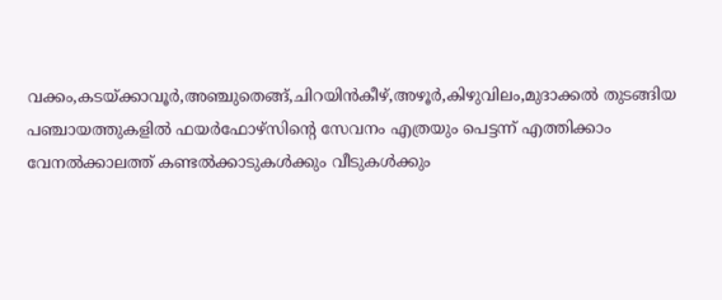വക്കം,കടയ്ക്കാവൂർ,അഞ്ചുതെങ്ങ്,ചിറയിൻകീഴ്,അഴൂർ,കിഴുവിലം,മുദാക്കൽ തുടങ്ങിയ പഞ്ചായത്തുകളിൽ ഫയർഫോഴ്സിന്റെ സേവനം എത്രയും പെട്ടന്ന് എത്തിക്കാം
വേനൽക്കാലത്ത് കണ്ടൽക്കാടുകൾക്കും വീടുകൾക്കും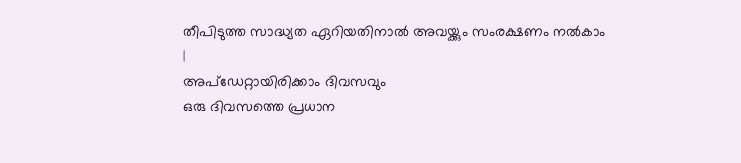തീപിടുത്ത സാദ്ധ്യത ഏറിയതിനാൽ അവയ്ക്കും സംരക്ഷണം നൽകാം
|
അപ്ഡേറ്റായിരിക്കാം ദിവസവും
ഒരു ദിവസത്തെ പ്രധാന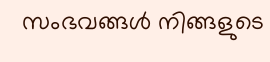സംഭവങ്ങൾ നിങ്ങളുടെ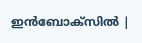ഇൻബോക്സിൽ |